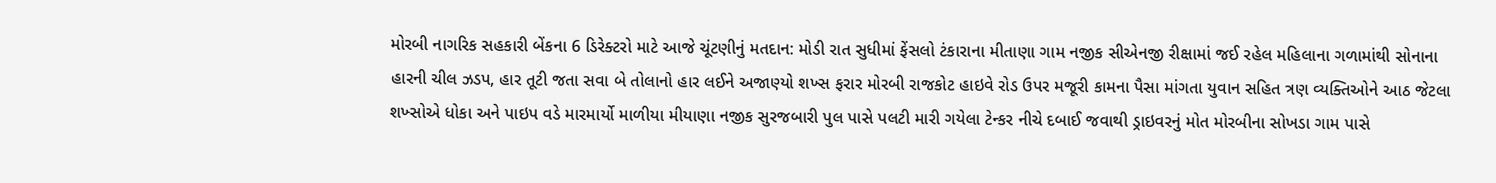મોરબી નાગરિક સહકારી બેંકના 6 ડિરેક્ટરો માટે આજે ચૂંટણીનું મતદાન: મોડી રાત સુધીમાં ફેંસલો ટંકારાના મીતાણા ગામ નજીક સીએનજી રીક્ષામાં જઈ રહેલ મહિલાના ગળામાંથી સોનાના હારની ચીલ ઝડપ, હાર તૂટી જતા સવા બે તોલાનો હાર લઈને અજાણ્યો શખ્સ ફરાર મોરબી રાજકોટ હાઇવે રોડ ઉપર મજૂરી કામના પૈસા માંગતા યુવાન સહિત ત્રણ વ્યક્તિઓને આઠ જેટલા શખ્સોએ ધોકા અને પાઇપ વડે મારમાર્યો માળીયા મીયાણા નજીક સુરજબારી પુલ પાસે પલટી મારી ગયેલા ટેન્કર નીચે દબાઈ જવાથી ડ્રાઇવરનું મોત મોરબીના સોખડા ગામ પાસે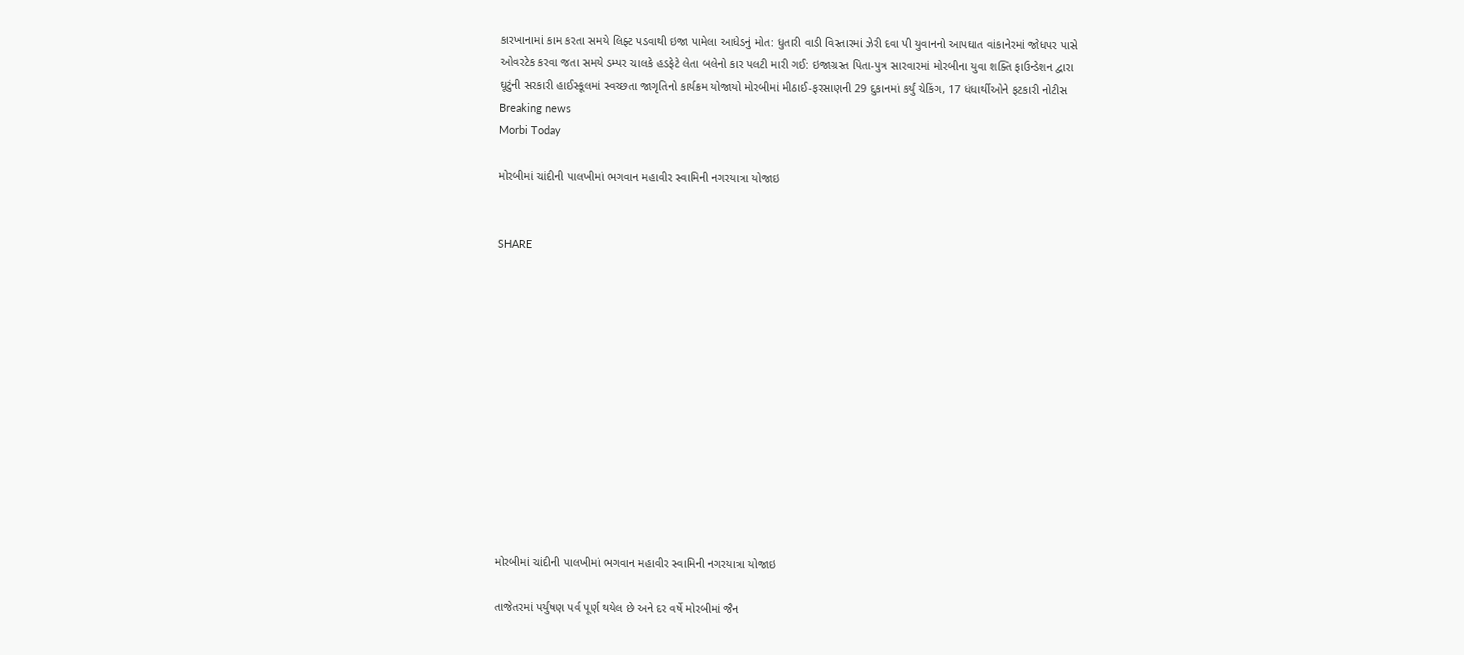કારખાનામાં કામ કરતા સમયે લિફ્ટ પડવાથી ઇજા પામેલા આધેડનું મોત: ધુતારી વાડી વિસ્તારમાં ઝેરી દવા પી યુવાનનો આપઘાત વાંકાનેરમાં જોધપર પાસે ઓવરટેક કરવા જતા સમયે ડમ્પર ચાલકે હડફેટે લેતા બલેનો કાર પલટી મારી ગઈ: ઇજાગ્રસ્ત પિતા-પુત્ર સારવારમાં મોરબીના યુવા શક્તિ ફાઉન્ડેશન દ્વારા ઘૂટુંની સરકારી હાઈસ્કૂલમાં સ્વચ્છતા જાગૃતિનો કાર્યક્રમ યોજાયો મોરબીમાં મીઠાઈ-ફરસાણની 29 દુકાનમાં કર્યું ચેકિંગ, 17 ધંધાર્થીઓને ફટકારી નોટીસ
Breaking news
Morbi Today

મોરબીમાં ચાંદીની પાલખીમાં ભગવાન મહાવીર સ્વામિની નગરયાત્રા યોજાઇ


SHARE













મોરબીમાં ચાંદીની પાલખીમાં ભગવાન મહાવીર સ્વામિની નગરયાત્રા યોજાઇ

તાજેતરમાં પર્યુષણ પર્વ પૂર્ણ થયેલ છે અને દર વર્ષે મોરબીમાં જૈન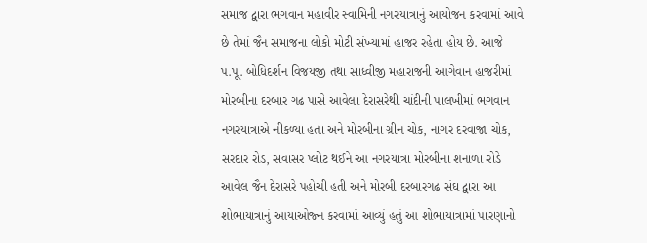સમાજ દ્વારા ભગવાન મહાવીર સ્વામિની નગરયાત્રાનું આયોજન કરવામાં આવે છે તેમાં જૈન સમાજના લોકો મોટી સંખ્યામાં હાજર રહેતા હોય છે. આજે પ.પૂ. બોધિદર્શન વિજયજી તથા સાધ્વીજી મહારાજની આગેવાન હાજરીમાં મોરબીના દરબાર ગઢ પાસે આવેલા દેરાસરેથી ચાંદીની પાલખીમાં ભગવાન નગરયાત્રાએ નીકળ્યા હતા અને મોરબીના ગ્રીન ચોક, નાગર દરવાજા ચોક, સરદાર રોડ, સવાસર પ્લોટ થઈને આ નગરયાત્રા મોરબીના શનાળા રોડે આવેલ જૈન દેરાસરે પહોચી હતી અને મોરબી દરબારગઢ સંઘ દ્વારા આ શોભાયાત્રાનું આયાઓજ્ન કરવામાં આવ્યું હતું આ શોભાયાત્રામાં પારણાનો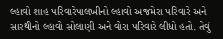લ્હાવો શાહ પરિવારેપાલખીનો લ્હાવો અજમેરા પરિવારે અને સારથીનો લ્હાવો સોલાણી અને વોરા પરિવારે લીધો હતો. તેવું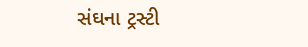સંઘના ટ્રસ્ટી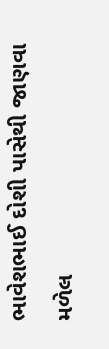ભાવેશભાઈ દોશી પાસેથી જાણવા મળેલ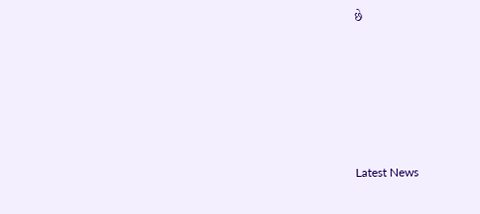છે






Latest News